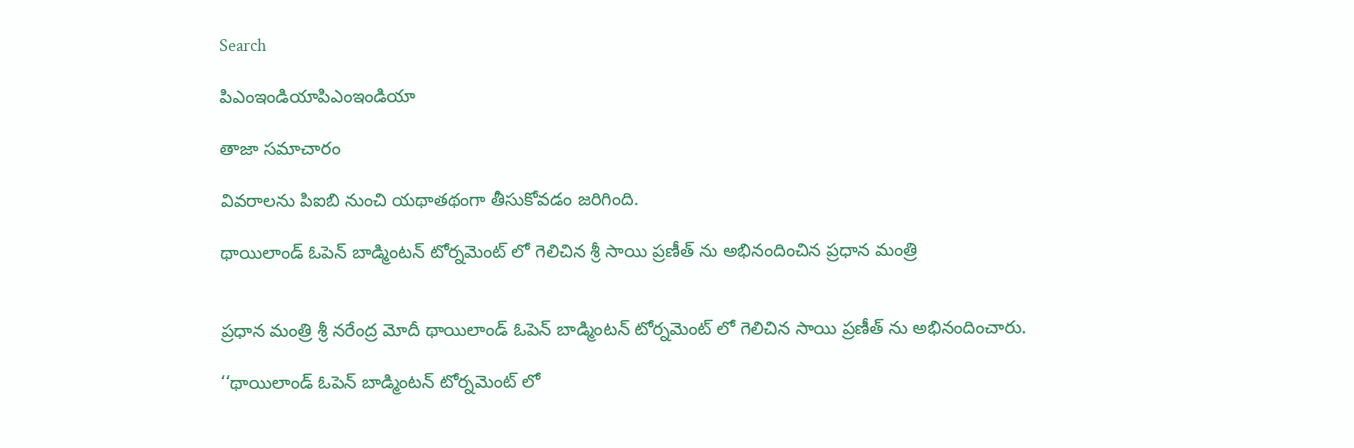Search

పిఎంఇండియాపిఎంఇండియా

తాజా స‌మాచారం

వివరాలను పిఐబి నుంచి యథాతథంగా తీసుకోవడం జరిగింది.

థాయిలాండ్ ఓపెన్ బాడ్మింటన్ టోర్నమెంట్ లో గెలిచిన శ్రీ సాయి ప్రణీత్ ను అభినందించిన ప్రధాన మంత్రి


ప్రధాన మంత్రి శ్రీ నరేంద్ర మోదీ థాయిలాండ్ ఓపెన్ బాడ్మింటన్ టోర్నమెంట్ లో గెలిచిన సాయి ప్రణీత్ ను అభినందించారు.

‘‘థాయిలాండ్ ఓపెన్ బాడ్మింటన్ టోర్నమెంట్ లో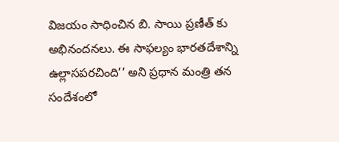విజయం సాధించిన బి. సాయి ప్రణీత్ కు అభినందనలు. ఈ సాఫల్యం భారతదేశాన్ని ఉల్లాసపరచింది’’ అని ప్రధాన మంత్రి తన సందేశంలో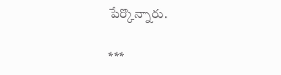పేర్కొన్నారు.

***